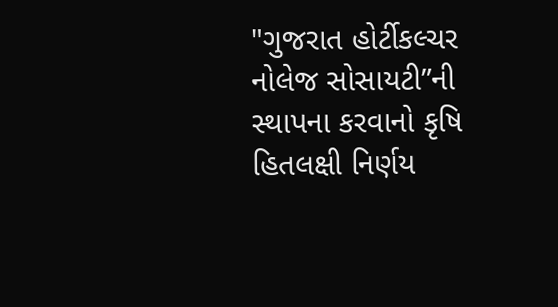"ગુજરાત હોર્ટીકલ્ચર નોલેજ સોસાયટી”ની સ્થાપના કરવાનો કૃષિ હિતલક્ષી નિર્ણય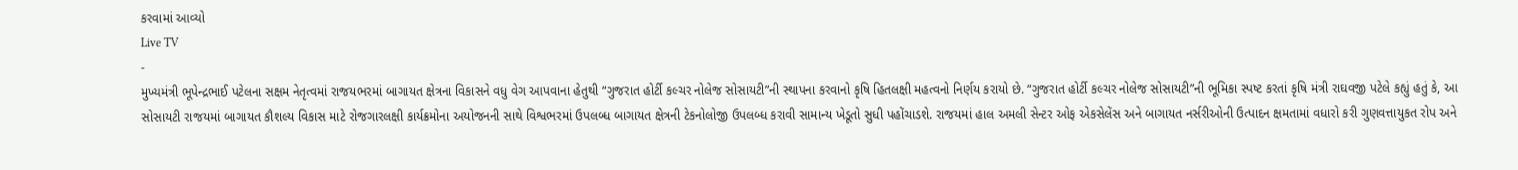કરવામાં આવ્યો
Live TV
-
મુખ્યમંત્રી ભૂપેન્દ્રભાઈ પટેલના સક્ષમ નેતૃત્વમાં રાજયભરમાં બાગાયત ક્ષેત્રના વિકાસને વધુ વેગ આપવાના હેતુથી “ગુજરાત હોર્ટી કલ્ચર નોલેજ સોસાયટી”ની સ્થાપના કરવાનો કૃષિ હિતલક્ષી મહત્વનો નિર્ણય કરાયો છે. “ગુજરાત હોર્ટી કલ્ચર નોલેજ સોસાયટી”ની ભૂમિકા સ્પષ્ટ કરતાં કૃષિ મંત્રી રાઘવજી પટેલે કહ્યું હતું કે, આ સોસાયટી રાજયમાં બાગાયત કૌશલ્ય વિકાસ માટે રોજગારલક્ષી કાર્યક્રમોના અયોજનની સાથે વિશ્વભરમાં ઉપલબ્ધ બાગાયત ક્ષેત્રની ટેકનોલોજી ઉપલબ્ધ કરાવી સામાન્ય ખેડૂતો સુધી પહોંચાડશે. રાજયમાં હાલ અમલી સેન્ટર ઓફ એકસેલેંસ અને બાગાયત નર્સરીઓની ઉત્પાદન ક્ષમતામાં વધારો કરી ગુણવત્તાયુકત રોપ અને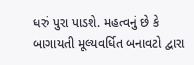ધરું પુરા પાડશે. મહત્વનું છે કે બાગાયતી મૂલ્યવર્ધિત બનાવટો દ્વારા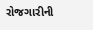રોજગારીની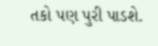તકો પણ પુરી પાડશે.